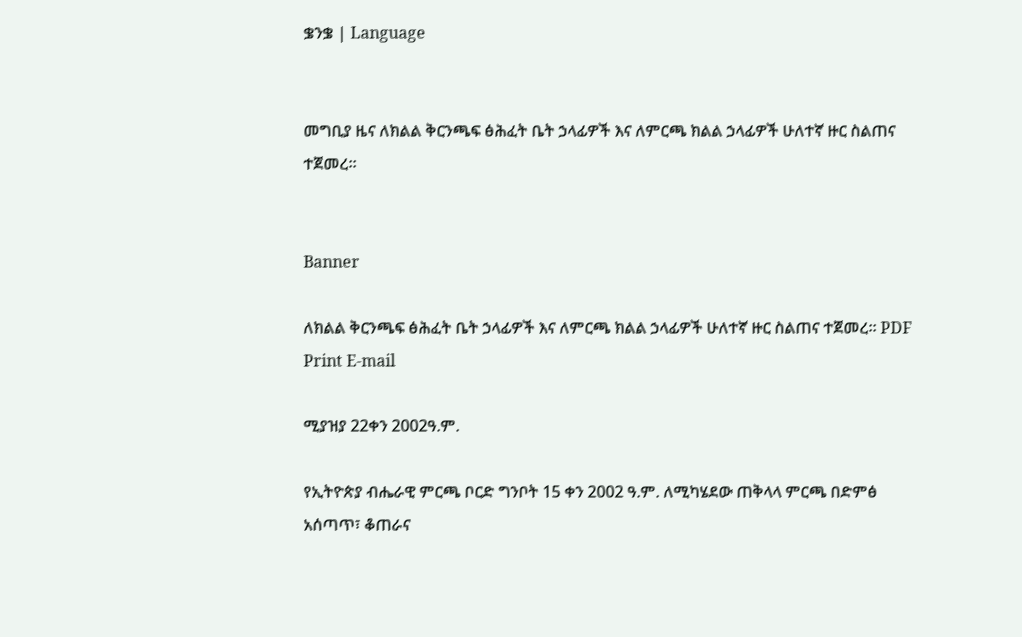ቌንቌ | Language


መግቢያ ዜና ለክልል ቅርንጫፍ ፅሕፈት ቤት ኃላፊዎች እና ለምርጫ ክልል ኃላፊዎች ሁለተኛ ዙር ስልጠና ተጀመረ።


Banner

ለክልል ቅርንጫፍ ፅሕፈት ቤት ኃላፊዎች እና ለምርጫ ክልል ኃላፊዎች ሁለተኛ ዙር ስልጠና ተጀመረ። PDF Print E-mail

ሚያዝያ 22ቀን 2002ዓ.ም.

የኢትዮጵያ ብሔራዊ ምርጫ ቦርድ ግንቦት 15 ቀን 2002 ዓ.ም. ለሚካሄደው ጠቅላላ ምርጫ በድምፅ አሰጣጥ፣ ቆጠራና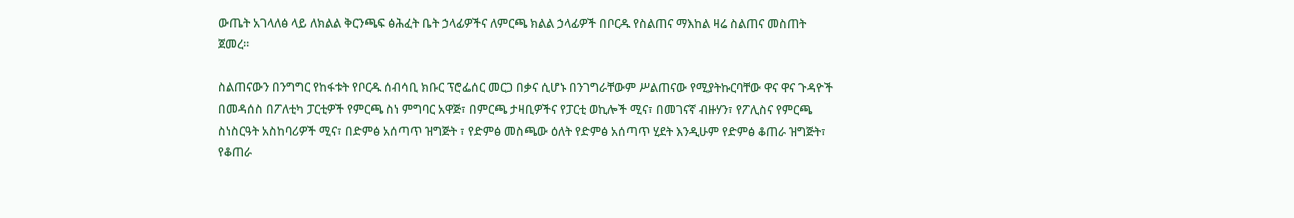ውጤት አገላለፅ ላይ ለክልል ቅርንጫፍ ፅሕፈት ቤት ኃላፊዎችና ለምርጫ ክልል ኃላፊዎች በቦርዱ የስልጠና ማእከል ዛሬ ስልጠና መስጠት ጀመረ።

ስልጠናውን በንግግር የከፋቱት የቦርዱ ሰብሳቢ ክቡር ፕሮፌሰር መርጋ በቃና ሲሆኑ በንገግራቸውም ሥልጠናው የሚያትኩርባቸው ዋና ዋና ጉዳዮች በመዳሰስ በፖለቲካ ፓርቲዎች የምርጫ ስነ ምግባር አዋጅ፣ በምርጫ ታዛቢዎችና የፓርቲ ወኪሎች ሚና፣ በመገናኛ ብዙሃን፣ የፖሊስና የምርጫ ስነስርዓት አስከባሪዎች ሚና፣ በድምፅ አሰጣጥ ዝግጅት ፣ የድምፅ መስጫው ዕለት የድምፅ አሰጣጥ ሂደት እንዲሁም የድምፅ ቆጠራ ዝግጅት፣ የቆጠራ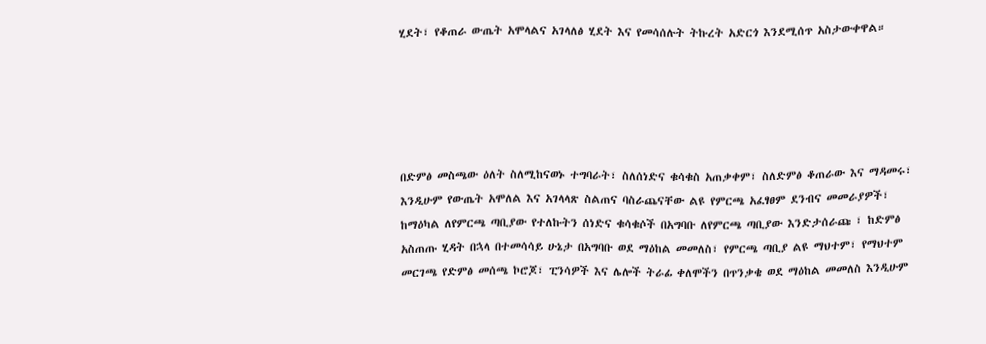ሂደት፣ የቆጠራ ውጤት አሞላልና አገላለፅ ሂደት እና የመሳሰሉት ትኩረት አድርጎ እንደሚሰጥ አስታውቀዋል።





በድምፅ መስጫው ዕለት ስለሚከናወኑ ተግባራት፣ ስለሰነድና ቁሳቁስ አጠቃቀም፣ ስለድምፅ ቆጠራው እና ማዳመሩ፣ እንዲሁም የውጤት አሞለል እና አገላላጽ ስልጠና ባስራጨናቸው ልዩ የምርጫ አፈፃፀም ደንብና መመራያዎች፣ ከማዕካል ለየምርጫ ጣቢያው የተለኩትን ሰነድና ቁሳቁሶች በአግባቡ ለየምርጫ ጣቢያው እንድታሰራጩ ፣ ከድምፅ አስጠጡ ሂዳት በኋላ በተመሳሳይ ሁኔታ በአግባቡ ወደ ማዕከል መመለስ፣ የምርጫ ጣቢያ ልዩ ማህተም፣ የማህተም መርገጫ የድምፅ መሰጫ ኮሮጆ፣ ፒንሳዎች እና ሌሎች ትራፊ ቀለሞችን በጥንቃቄ ወደ ማዕከል መመለስ እንዲሁም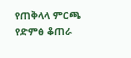የጠቅላላ ምርጫ የድምፅ ቆጠራ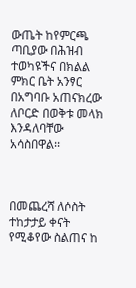ውጤት ከየምርጫ ጣቢያው በሕዝብ ተወካዩችና በክልል ምክር ቤት አንፃር በአግባቡ አጠናክረው ለቦርድ በወቅቱ መላክ እንዳለባቸው አሳስበዋል፡፡



በመጨረሻ ለሶስት ተከታታይ ቀናት የሚቆየው ስልጠና ከ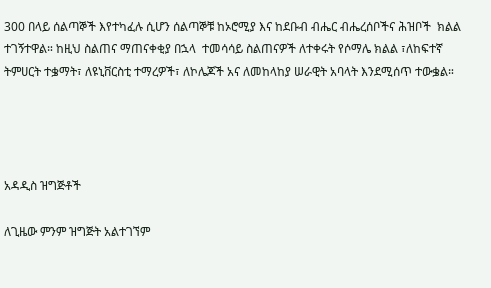300 በላይ ሰልጣኞች እየተካፈሉ ሲሆን ሰልጣኞቹ ከኦሮሚያ እና ከደቡብ ብሔር ብሔረሰቦችና ሕዝቦች  ክልል  ተገኝተዋል። ከዚህ ስልጠና ማጠናቀቂያ በኋላ  ተመሳሳይ ስልጠናዎች ለተቀሩት የሶማሌ ክልል ፣ለከፍተኛ ትምሀርት ተቌማት፣ ለዩኒቨርስቲ ተማረዎች፣ ለኮሌጆች አና ለመከላከያ ሠራዊት አባላት እንደሚሰጥ ተውቌል።




አዳዲስ ዝግጅቶች

ለጊዜው ምንም ዝግጅት አልተገኘም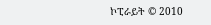ኮፒራይት © 2010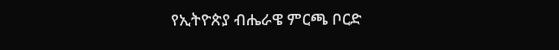የኢትዮጵያ ብሔራዌ ምርጫ ቦርድ